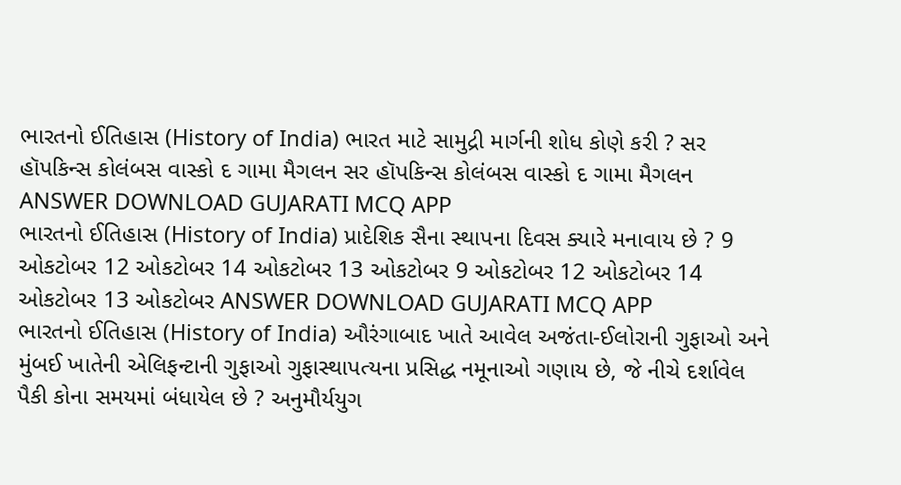ભારતનો ઈતિહાસ (History of India) ભારત માટે સામુદ્રી માર્ગની શોધ કોણે કરી ? સર હૉપકિન્સ કોલંબસ વાસ્કો દ ગામા મૈગલન સર હૉપકિન્સ કોલંબસ વાસ્કો દ ગામા મૈગલન ANSWER DOWNLOAD GUJARATI MCQ APP
ભારતનો ઈતિહાસ (History of India) પ્રાદેશિક સૈના સ્થાપના દિવસ ક્યારે મનાવાય છે ? 9 ઓકટોબર 12 ઓકટોબર 14 ઓકટોબર 13 ઓકટોબર 9 ઓકટોબર 12 ઓકટોબર 14 ઓકટોબર 13 ઓકટોબર ANSWER DOWNLOAD GUJARATI MCQ APP
ભારતનો ઈતિહાસ (History of India) ઔરંગાબાદ ખાતે આવેલ અજંતા-ઈલોરાની ગુફાઓ અને મુંબઈ ખાતેની એલિફન્ટાની ગુફાઓ ગુફાસ્થાપત્યના પ્રસિદ્ધ નમૂનાઓ ગણાય છે, જે નીચે દર્શાવેલ પૈકી કોના સમયમાં બંધાયેલ છે ? અનુમૌર્યયુગ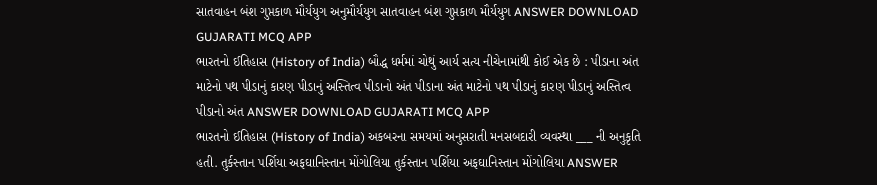સાતવાહન બંશ ગુપ્તકાળ મૌર્યયુગ અનુમૌર્યયુગ સાતવાહન બંશ ગુપ્તકાળ મૌર્યયુગ ANSWER DOWNLOAD GUJARATI MCQ APP
ભારતનો ઈતિહાસ (History of India) બૌદ્ધ ધર્મમાં ચોથું આર્ય સત્ય નીચેનામાંથી કોઈ એક છે : પીડાના અંત માટેનો પથ પીડાનું કારણ પીડાનું અસ્તિત્વ પીડાનો અંત પીડાના અંત માટેનો પથ પીડાનું કારણ પીડાનું અસ્તિત્વ પીડાનો અંત ANSWER DOWNLOAD GUJARATI MCQ APP
ભારતનો ઈતિહાસ (History of India) અકબરના સમયમાં અનુસરાતી મનસબદારી વ્યવસ્થા ___ ની અનુકૃતિ હતી. તુર્કસ્તાન પર્શિયા અફઘાનિસ્તાન મોંગોલિયા તુર્કસ્તાન પર્શિયા અફઘાનિસ્તાન મોંગોલિયા ANSWER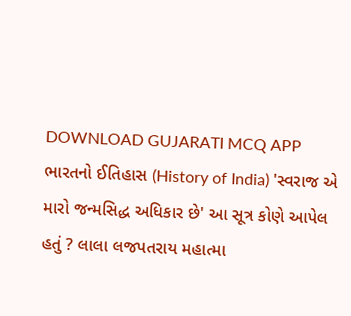DOWNLOAD GUJARATI MCQ APP
ભારતનો ઈતિહાસ (History of India) 'સ્વરાજ એ મારો જન્મસિદ્ધ અધિકાર છે' આ સૂત્ર કોણે આપેલ હતું ? લાલા લજપતરાય મહાત્મા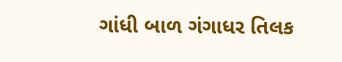ગાંધી બાળ ગંગાધર તિલક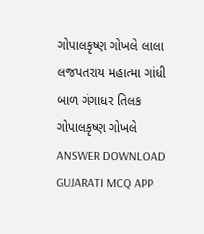ગોપાલકૃષ્ણ ગોખલે લાલા લજપતરાય મહાત્મા ગાંધી બાળ ગંગાધર તિલક ગોપાલકૃષ્ણ ગોખલે ANSWER DOWNLOAD GUJARATI MCQ APP